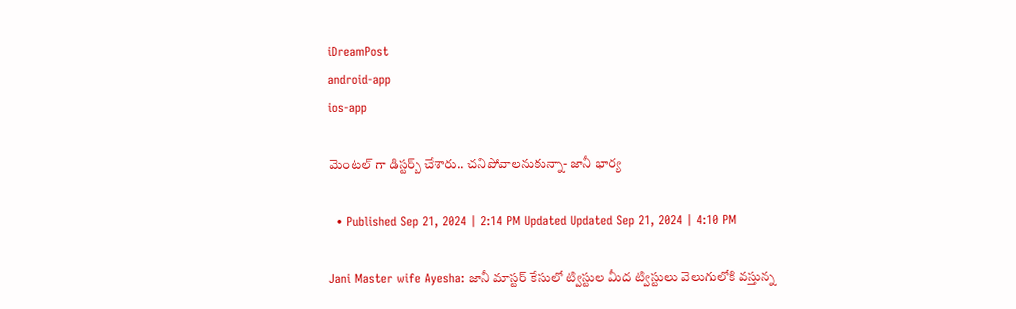iDreamPost
android-app
ios-app

మెంటల్ గా డిస్టర్బ్ చేశారు.. చనిపోవాలనుకున్నా- జానీ భార్య

  • Published Sep 21, 2024 | 2:14 PM Updated Updated Sep 21, 2024 | 4:10 PM

Jani Master wife Ayesha: జానీ మాస్టర్ కేసులో ట్విస్టుల మీద ట్విస్టులు వెలుగులోకి వస్తున్న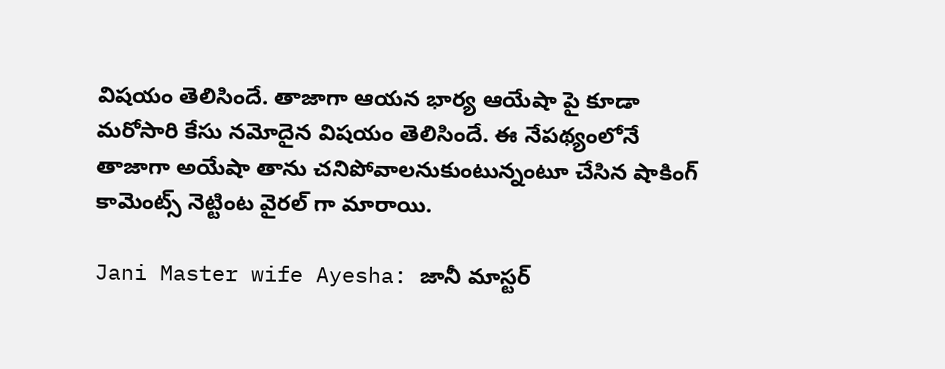విషయం తెలిసిందే. తాజాగా ఆయన భార్య ఆయేషా పై కూడా మరోసారి కేసు నమోదైన విషయం తెలిసిందే. ఈ నేపథ్యంలోనే తాజాగా అయేషా తాను చనిపోవాలనుకుంటున్నంటూ చేసిన షాకింగ్ కామెంట్స్ నెట్టింట వైరల్ గా మారాయి.

Jani Master wife Ayesha: జానీ మాస్టర్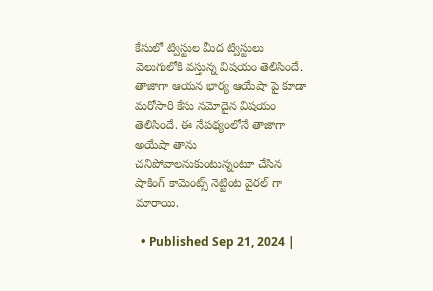కేసులో ట్విస్టుల మీద ట్విస్టులు వెలుగులోకి వస్తున్న విషయం తెలిసిందే. తాజాగా ఆయన భార్య ఆయేషా పై కూడా మరోసారి కేసు నమోదైన విషయం తెలిసిందే. ఈ నేపథ్యంలోనే తాజాగా అయేషా తాను చనిపోవాలనుకుంటున్నంటూ చేసిన షాకింగ్ కామెంట్స్ నెట్టింట వైరల్ గా మారాయి.

  • Published Sep 21, 2024 |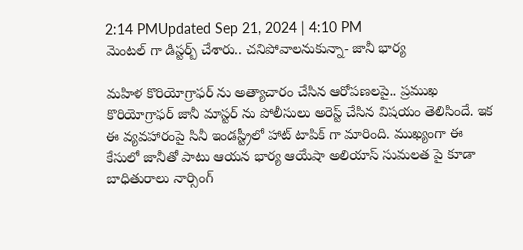2:14 PMUpdated Sep 21, 2024 | 4:10 PM
మెంటల్ గా డిస్టర్బ్ చేశారు.. చనిపోవాలనుకున్నా- జానీ భార్య

మహిళ కొరియోగ్రాఫర్ ను అత్యాచారం చేసిన ఆరోపణలపై.. ప్రముఖ కొరియోగ్రాఫర్ జానీ మాస్టర్ ను పోలీసులు అరెస్ట్ చేసిన విషయం తెలిసిందే. ఇక ఈ వ్యవహారంపై సినీ ఇండస్ట్రీలో హాట్ టాపిక్ గా మారింది. ముఖ్యంగా ఈ కేసులో జానీతో పాటు ఆయన భార్య ఆయేషా అలియాస్ సుమలత పై కూడా బాధితురాలు నార్సింగ్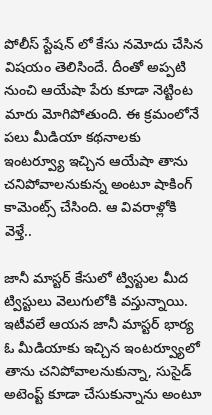పోలీస్ స్టేషన్ లో కేసు నమోదు చేసిన విషయం తెలిసిందే. దీంతో అప్పటి నుంచి ఆయేషా పేరు కూడా నెట్టింట మారు మోగిపోతుంది. ఈ క్రమంలోనే పలు మీడియా కథనాలకు ఇంటర్వ్యూ ఇచ్చిన ఆయేషా తాను చనిపోవాలనుకున్న అంటూ షాకింగ్ కామెంట్స్ చేసింది. ఆ వివరాళ్లోకి వెళ్తే..

జానీ మాస్టర్ కేసులో ట్విస్టుల మీద ట్విస్టులు వెలుగులోకి వస్తున్నాయి. ఇటీవలే ఆయన జానీ మాస్టర్ భార్య ఓ మీడియాకు ఇచ్చిన ఇంటర్వ్యూలో తాను చనిపోవాలనుకున్నా, సుసైడ్ అటెంప్ట్ కూడా చేసుకున్నాను అంటూ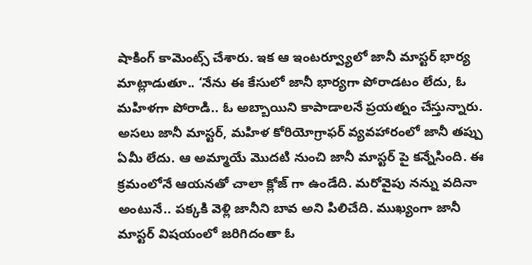షాకింగ్ కామెంట్స్ చేశారు. ఇక ఆ ఇంటర్వ్యూలో జానీ మాస్టర్ భార్య మాట్లాడుతూ.. ‘నేను ఈ కేసులో జానీ భార్యగా పోరాడటం లేదు, ఓ మహిళగా పోరాడి.. ఓ అబ్బాయిని కాపాడాలనే ప్రయత్నం చేస్తున్నారు. అసలు జానీ మాస్టర్, మహిళ కోరియోగ్రాఫర్ వ్యవహారంలో జానీ తప్పు ఏమీ లేదు. ఆ అమ్మాయే మొదటి నుంచి జానీ మాస్టర్ పై కన్నేసింది. ఈ క్రమంలోనే ఆయనతో చాలా క్లోజ్ గా ఉండేది. మరోవైపు నన్ను వదినా అంటునే.. పక్కకి వెళ్లి జానీని బావ అని పిలిచేది. ముఖ్యంగా జానీ మాస్టర్ విషయంలో జరిగిదంతా ఓ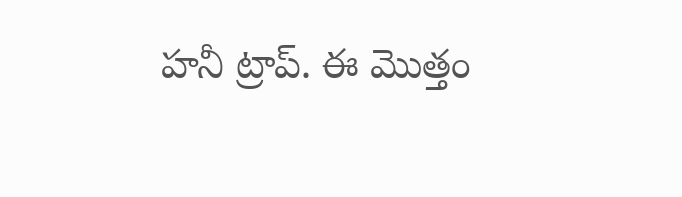హనీ ట్రాప్. ఈ మొత్తం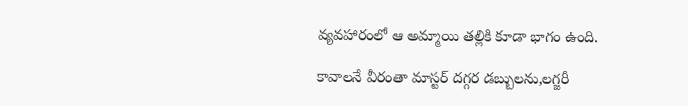వ్యవహారంలో ఆ అమ్మాయి తల్లికి కూడా భాగం ఉంది.

కావాలనే వీరంతా మాస్టర్ దగ్గర డబ్బులను,లగ్జరీ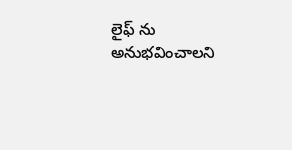లైఫ్ ను అనుభవించాలని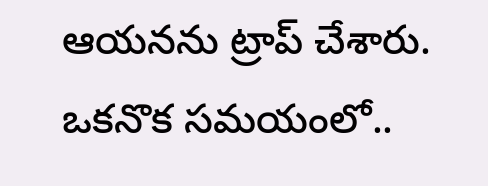ఆయనను ట్రాప్ చేశారు. ఒకనొక సమయంలో..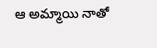ఆ అమ్మాయి నాతో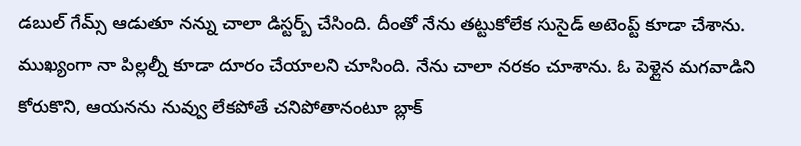డబుల్ గేమ్స్ ఆడుతూ నన్ను చాలా డిస్టర్బ్ చేసింది. దీంతో నేను తట్టుకోలేక సుసైడ్ అటెంప్ట్ కూడా చేశాను. ముఖ్యంగా నా పిల్లల్నీ కూడా దూరం చేయాలని చూసింది. నేను చాలా నరకం చూశాను. ఓ పెళ్లైన మగవాడిని కోరుకొని, ఆయనను నువ్వు లేకపోతే చనిపోతానంటూ బ్లాక్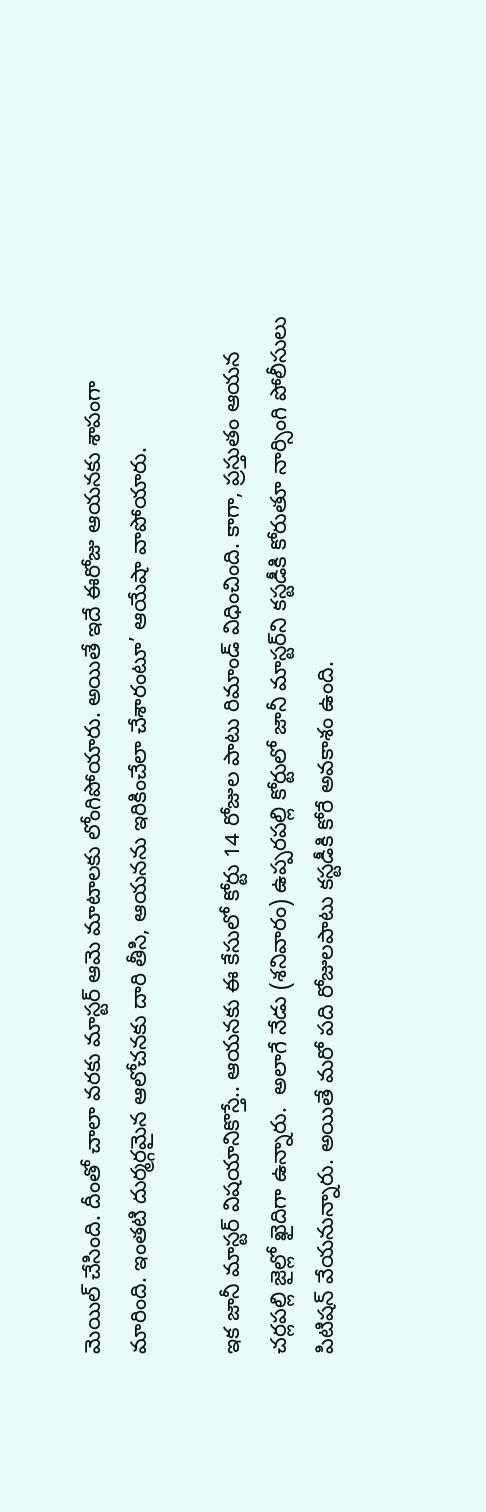మెయిల్ చేసింది. దీంతో చాలా వరకు మాస్టర్ ఆమె మాటాలకు లోంగిపోయారు. అయితే ఇదే ఈరోజు ఆయనకు శాపంగా మారింది. ఇంతటి దుర్మర్గమైన ఆలోచనకు దారి తీసి, ఆయనను ఇరికించేలా చేశారంటూ’ ఆయేషా వాపోయారు.

ఇక జానీ మాస్టర్ విషయానికొస్తే.. ఆయనకు ఈ కేసులో కోర్టు 14 రోజుల పాటు రిమాండ్ విధించింది. కాగా, ప్రస్తుతం ఆయన చర్లపల్లి జైల్లో ఖైదిగా ఉన్నారు.  అలాగే నేడు (శనివారం) ఉప్పరపల్లి కోర్టులో జానీ మాస్టర్‌ని కస్టడీకి కోరుతూ నార్సింగి పోలీసులు పిటిషన్ వేయనున్నారు. అయితే మరో పది రోజులపాటు కస్టడీకి కోరే అవకాశం ఉంది.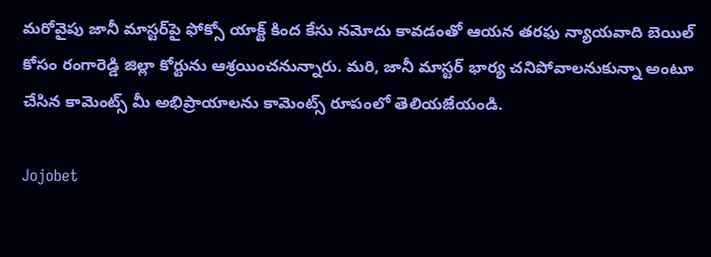మరోవైపు జానీ మాస్టర్‌పై ఫోక్సో యాక్ట్ కింద కేసు నమోదు కావడంతో ఆయన తరఫు న్యాయవాది బెయిల్ కోసం రంగారెడ్డి జిల్లా కోర్టును ఆశ్రయించనున్నారు. మరి, జానీ మాస్టర్ భార్య చనిపోవాలనుకున్నా అంటూ చేసిన కామెంట్స్ మీ అభిప్రాయాలను కామెంట్స్ రూపంలో తెలియజేయండి.

Jojobet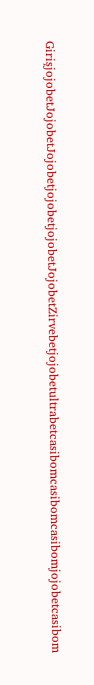GirişjojobetJojobetJojobetjojobetjojobetJojobetZirvebetjojobetultrabetcasibomcasibomcasibomjojobetcasibom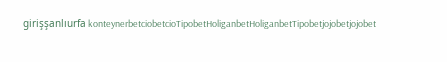girişşanlıurfa konteynerbetciobetcioTipobetHoliganbetHoliganbetTipobetjojobetjojobet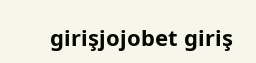girişjojobet giriş